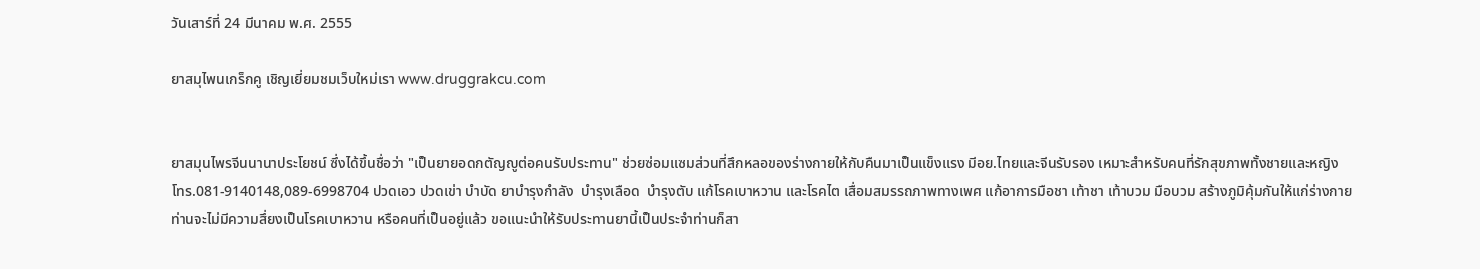วันเสาร์ที่ 24 มีนาคม พ.ศ. 2555

ยาสมุไพนเกร็กคู เชิญเยี่ยมชมเว็บใหม่เรา www.druggrakcu.com


ยาสมุนไพรจีนนานาประโยชน์ ซึ่งได้ขึ้นชื่อว่า "เป็นยายอดกตัญญูต่อคนรับประทาน" ช่วยซ่อมแซมส่วนที่สึกหลอของร่างกายให้กับคืนมาเป็นแข็งแรง มีอย.ไทยและจีนรับรอง เหมาะสำหรับคนที่รักสุขภาพทั้งชายและหญิง
โทร.081-9140148,089-6998704 ปวดเอว ปวดเข่า บำบัด ยาบำรุงกำลัง  บำรุงเลือด  บำรุงตับ แก้โรคเบาหวาน และโรคไต เสื่อมสมรรถภาพทางเพศ แก้อาการมือชา เท้าชา เท้าบวม มือบวม สร้างภูมิคุ้มกันให้แก่ร่างกาย
ท่านจะไม่มีความสึ่ยงเป็นโรคเบาหวาน หรือคนที่เป็นอยู่แล้ว ขอแนะนำให้รับประทานยานี้เป็นประจำท่านก็สา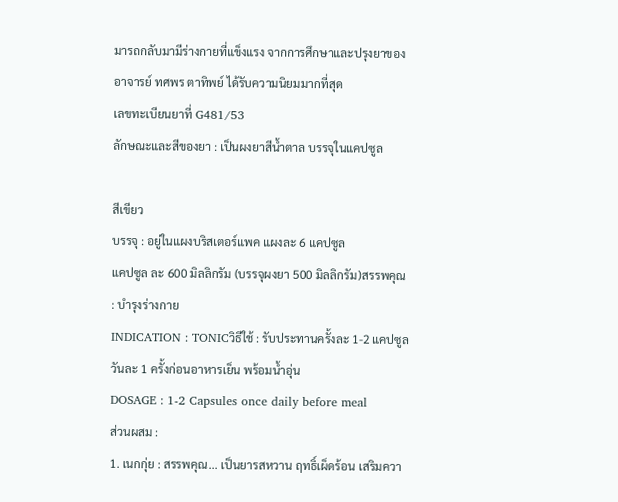มารถกลับมามีร่างกายที่แข็งแรง จากการศึกษาและปรุงยาของอาจารย์ ทศพร ตาทิพย์ ได้รับความนิยมมากที่สุด
เลขทะเบียนยาที่ G481/53
ลักษณะและสีของยา : เป็นผงยาสีน้ำตาล บรรจุในแคปซูล

สีเขียว
บรรจุ : อยู่ในแผงบริสเตอร์แพค แผงละ 6 แคปซูล
แคปซูล ละ 600 มิลลิกรัม (บรรจุผงยา 500 มิลลิกรัม)สรรพคุณ : บำรุงร่างกาย
INDICATION : TONICวิธีใช้ : รับประทานครั้งละ 1-2 แคปซูล วันละ 1 ครั้งก่อนอาหารเย็น พร้อมน้ำอุ่น
DOSAGE : 1-2 Capsules once daily before meal
ส่วนผสม :
1. เนกกุ่ย : สรรพคุณ... เป็นยารสหวาน ฤทธิ์เผ็ดร้อน เสริมควา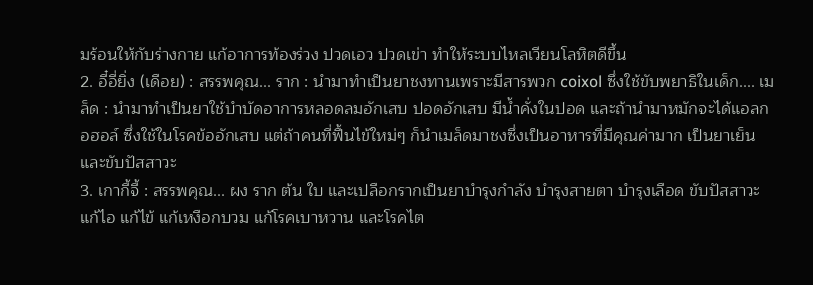มร้อนให้กับร่างกาย แก้อาการท้องร่วง ปวดเอว ปวดเข่า ทำให้ระบบไหลเวียนโลหิตดีขึ้น
2. อี๋อี่ยิ่ง (เดือย) : สรรพคุณ... ราก : นำมาทำเป็นยาชงทานเพราะมีสารพวก coixol ซึ่งใช้ขับพยาธิในเด็ก.... เมล็ด : นำมาทำเป็นยาใช้บำบัดอาการหลอดลมอักเสบ ปอดอักเสบ มีน้ำคั่งในปอด และถ้านำมาหมักจะได้แอลกอฮอล์ ซึ่งใช้ในโรคข้ออักเสบ แต่ถ้าคนที่ฟื้นไข้ใหม่ๆ ก็นำเมล็ดมาชงซึ่งเป็นอาหารที่มีคุณค่ามาก เป็นยาเย็น และขับปัสสาวะ
3. เกากี้จี้ : สรรพคุณ... ผง ราก ต้น ใบ และเปลือกรากเป็นยาบำรุงกำลัง บำรุงสายตา บำรุงเลือด ขับปัสสาวะ แก้ไอ แก้ไข้ แก้เหงือกบวม แก้โรคเบาหวาน และโรคไต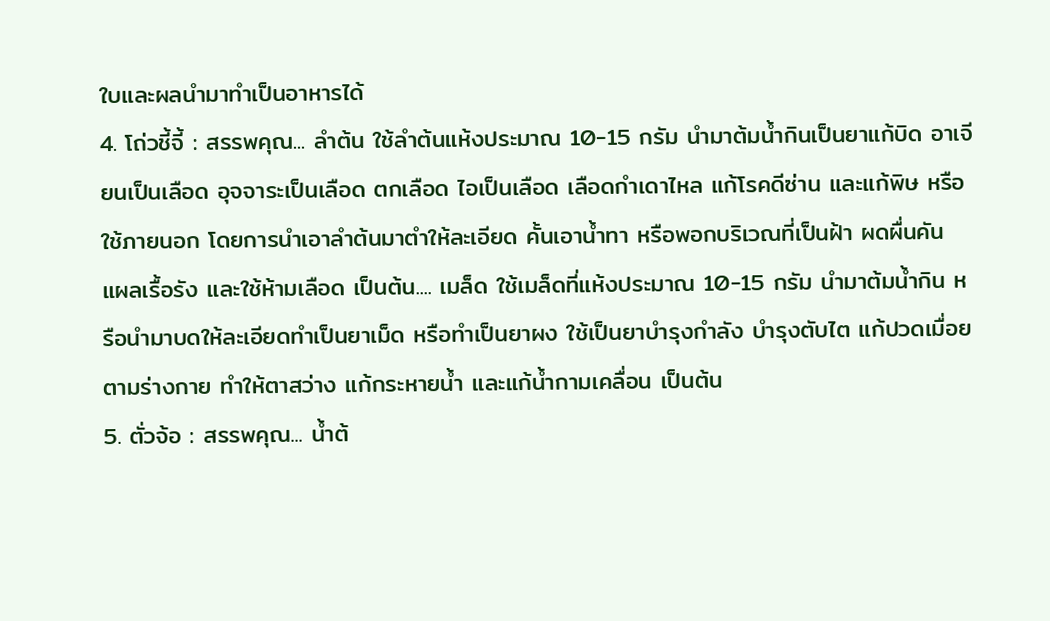ใบและผลนำมาทำเป็นอาหารได้
4. โถ่วชี้จี้ : สรรพคุณ... ลำต้น ใช้ลำต้นแห้งประมาณ 10-15 กรัม นำมาต้มน้ำกินเป็นยาแก้บิด อาเจียนเป็นเลือด อุจจาระเป็นเลือด ตกเลือด ไอเป็นเลือด เลือดกำเดาไหล แก้โรคดีซ่าน และแก้พิษ หรือใช้ภายนอก โดยการนำเอาลำต้นมาตำให้ละเอียด คั้นเอาน้ำทา หรือพอกบริเวณที่เป็นฝ้า ผดผื่นคัน แผลเรื้อรัง และใช้ห้ามเลือด เป็นต้น.... เมล็ด ใช้เมล็ดที่แห้งประมาณ 10-15 กรัม นำมาต้มน้ำกิน หรือนำมาบดให้ละเอียดทำเป็นยาเม็ด หรือทำเป็นยาผง ใช้เป็นยาบำรุงกำลัง บำรุงตับไต แก้ปวดเมื่อยตามร่างกาย ทำให้ตาสว่าง แก้กระหายน้ำ และแก้น้ำกามเคลื่อน เป็นต้น
5. ตั่วจ้อ : สรรพคุณ... น้ำต้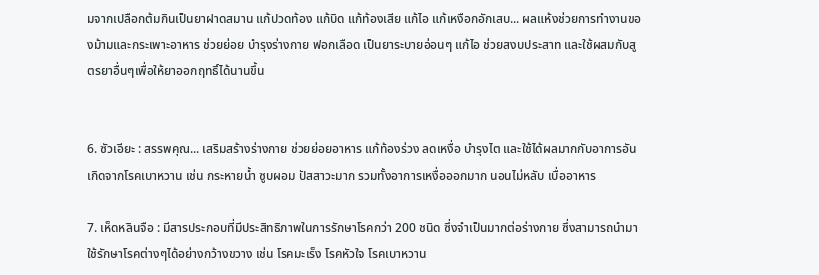มจากเปลือกต้มกินเป็นยาฝาดสมาน แก้ปวดท้อง แก้บิด แก้ท้องเสีย แก้ไอ แก้เหงือกอักเสบ... ผลแห้งช่วยการทำงานของม้ามและกระเพาะอาหาร ช่วยย่อย บำรุงร่างกาย ฟอกเลือด เป็นยาระบายอ่อนๆ แก้ไอ ช่วยสงบประสาท และใช้ผสมกับสูตรยาอื่นๆเพื่อให้ยาออกฤทธิ์ได้นานขึ้น


6. ซัวเอียะ : สรรพคุณ... เสริมสร้างร่างกาย ช่วยย่อยอาหาร แก้ท้องร่วง ลดเหงื่อ บำรุงไต และใช้ได้ผลมากกับอาการอันเกิดจากโรคเบาหวาน เช่น กระหายน้ำ ซูบผอม ปัสสาวะมาก รวมทั้งอาการเหงื่อออกมาก นอนไม่หลับ เบื่ออาหาร

7. เห็ดหลินจือ : มีสารประกอบที่มีประสิทธิภาพในการรักษาโรคกว่า 200 ชนิด ซึ่งจำเป็นมากต่อร่างกาย ซึ่งสามารถนำมาใช้รักษาโรคต่างๆได้อย่างกว้างขวาง เช่น โรคมะเร็ง โรคหัวใจ โรคเบาหวาน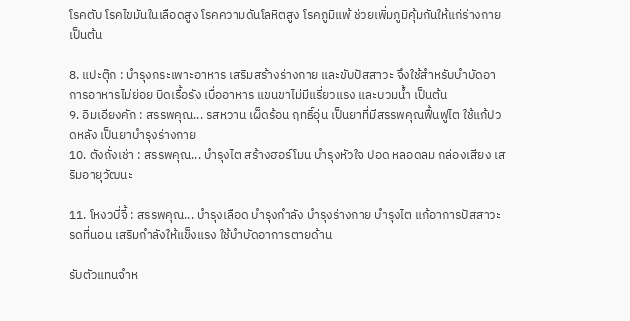โรคตับ โรคไขมันในเลือดสูง โรคความดันโลหิตสูง โรคภูมิแพ้ ช่วยเพิ่มภูมิคุ้มกันให้แก่ร่างกาย เป็นต้น

8. แปะตุ๊ก : บำรุงกระเพาะอาหาร เสริมสร้างร่างกาย และขับปัสสาวะ จึงใช้สำหรับบำบัดอาการอาหารไม่ย่อย บิดเรื้อรัง เบื่ออาหาร แขนขาไม่มีแรี่ยวแรง และบวมน้ำ เป็นต้น
9. อิมเอียงคัก : สรรพคุณ... รสหวาน เผ็ดร้อน ฤทธิ์อุ่น เป็นยาที่มีสรรพคุณฟื้นฟูไต ใช้แก้ปวดหลัง เป็นยาบำรุงร่างกาย
10. ตังถั่งเช่า : สรรพคุณ... บำรุงไต สร้างฮอร์โมน บำรุงหัวใจ ปอด หลอดลม กล่องเสียง เสริมอายุวัฒนะ

11. โหงวบี่จี้ : สรรพคุณ... บำรุงเลือด บำรุงกำลัง บำรุงร่างกาย บำรุงไต แก้อาการปัสสาวะรดที่นอน เสริมกำลังให้แข็งแรง ใช้บำบัดอาการตายด้าน

รับตัวแทนจำห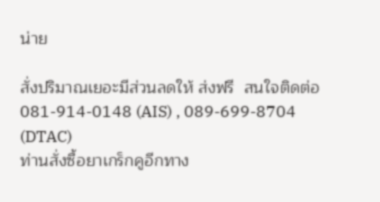น่าย

สั่งปริมาณเยอะมีส่วนลดให้ ส่งฟรี  สนใจติดต่อ 081-914-0148 (AIS) , 089-699-8704 (DTAC)
ท่านสั่งซื้อยาเกร็กคูอีกทาง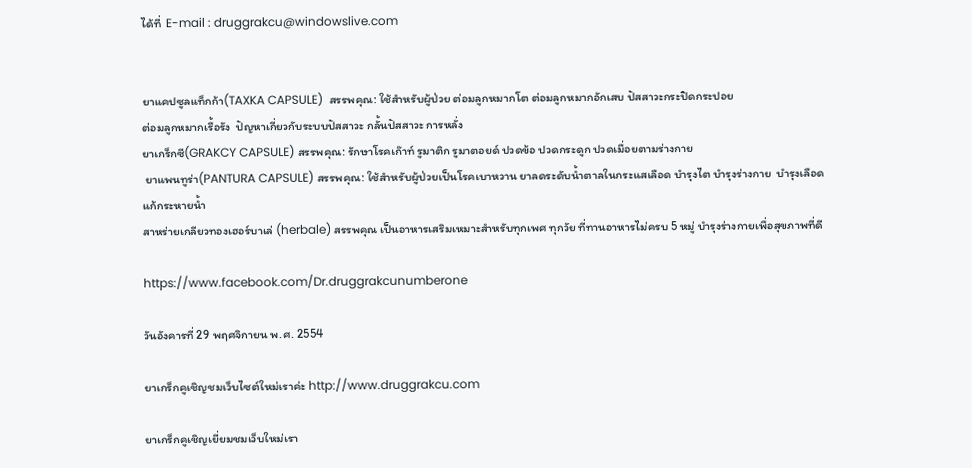ได้ที่  E-mail : druggrakcu@windowslive.com


ยาแคปซูลแท็กก้า(TAXKA CAPSULE)  สรรพคุณ: ใช้สำหรับผู้ป่วย ต่อมลูกหมากโต ต่อมลูกหมากอักเสบ ปัสสาวะกระปิดกระปอย
ต่อมลูกหมากเรื้อรัง  ปัญหาเกี่ยวกับระบบปัสสาวะ กลั้นปัสสาวะ การหลั่ง
ยาเกร็กซี(GRAKCY CAPSULE) สรรพคุณ: รักษาโรคเก๊าท์ รูมาติก รูมาตอยด์ ปวดข้อ ปวดกระดูก ปวดเมื่อยตามร่างกาย
 ยาแพนทูร่า(PANTURA CAPSULE) สรรพคุณ: ใช้สำหรับผู้ป่วยเป็นโรคเบาหวาน ยาลดระดับน้ำตาลในกระแสเลือด บำรุงไต บำรุงร่างกาย  บำรุงเลือด แก้กระหายน้ำ
สาหร่ายเกลียวทองเฮอร์บาเล่ (herbale) สรรพคุณ เป็นอาหารเสริมเหมาะสำหรับทุกเพศ ทุกวัย ที่ทานอาหารไม่ครบ 5 หมู่ บำรุงร่างกายเพื่อสุขภาพที่ดี

https://www.facebook.com/Dr.druggrakcunumberone

วันอังคารที่ 29 พฤศจิกายน พ.ศ. 2554

ยาเกร็กคูเชิญชมเว็บไซต์ใหม่เราค่ะ http://www.druggrakcu.com

ยาเกร็กคูเชิญเยี่ยมชมเว็บใหม่เรา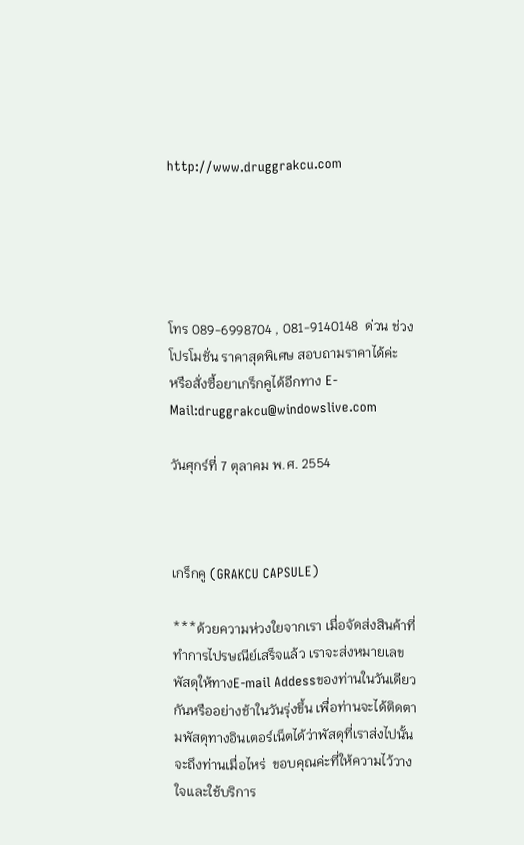http://www.druggrakcu.com





โทร 089-6998704 , 081-9140148  ด่วน ช่วงโปรโมชั่น ราคาสุดพิเศษ สอบถามราคาได้ค่ะ
หรือสั่งซื้อยาเกร็กคูได้อีกทาง E-Mail:druggrakcu@windowslive.com

วันศุกร์ที่ 7 ตุลาคม พ.ศ. 2554



เกร็กคู (GRAKCU CAPSULE)

***ด้วยความห่วงใยจากเรา เมื่อจัดส่งสินค้าที่ทำการไปรษณีย์เสร็จแล้ว เราจะส่งหมายเลขพัสดุให้ทางE-mail Addessของท่านในวันเดียวกันหรืออย่างช้าในวันรุ่งขึ้น เพื่อท่านจะได้ติดตามพัสดุทางอินเตอร์เน็ตได้ว่าพัสดุที่เราส่งไปนั้นจะถึงท่านเมื่อไหร่  ขอบคุณค่ะที่ให้ความไว้วางใจและใช้บริการ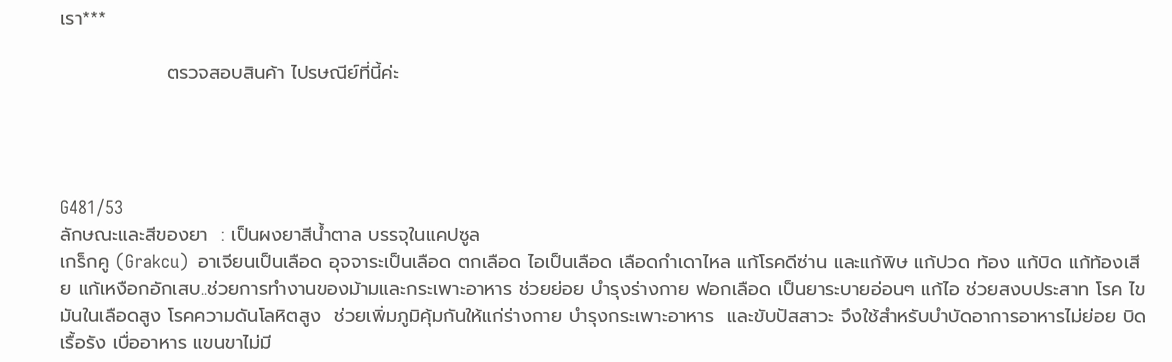เรา***

                ตรวจสอบสินค้า ไปรษณีย์ที่นี้ค่ะ




G481/53
ลักษณะและสีของยา  : เป็นผงยาสีน้ำตาล บรรจุในแคปซูล
เกร็กคู (Grakcu)  อาเจียนเป็นเลือด อุจจาระเป็นเลือด ตกเลือด ไอเป็นเลือด เลือดกำเดาไหล แก้โรคดีซ่าน และแก้พิษ แก้ปวด ท้อง แก้บิด แก้ท้องเสีย แก้เหงือกอักเสบ..ช่วยการทำงานของม้ามและกระเพาะอาหาร ช่วยย่อย บำรุงร่างกาย ฟอกเลือด เป็นยาระบายอ่อนๆ แก้ไอ ช่วยสงบประสาท โรค ไขมันในเลือดสูง โรคความดันโลหิตสูง  ช่วยเพิ่มภูมิคุ้มกันให้แก่ร่างกาย บำรุงกระเพาะอาหาร  และขับปัสสาวะ จึงใช้สำหรับบำบัดอาการอาหารไม่ย่อย บิดเรื้อรัง เบื่ออาหาร แขนขาไม่มี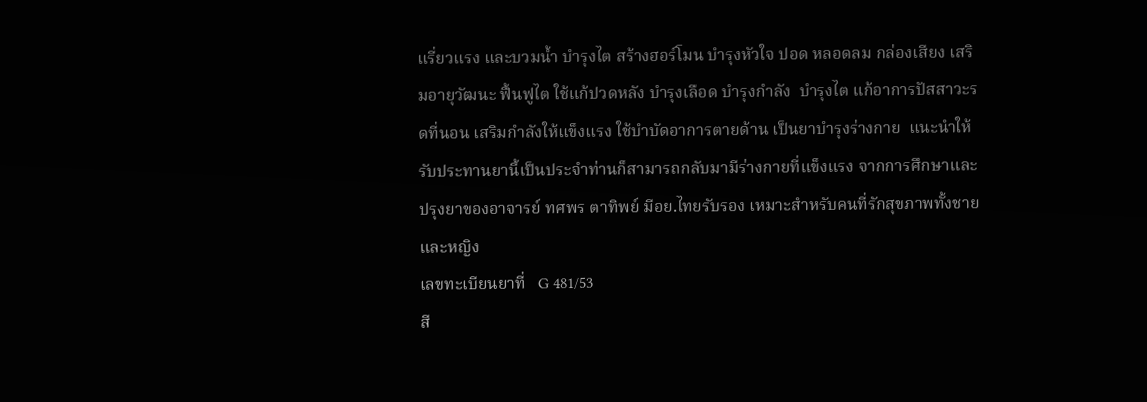แรี่ยวแรง และบวมน้ำ บำรุงไต สร้างฮอร์โมน บำรุงหัวใจ ปอด หลอดลม กล่องเสียง เสริมอายุวัฒนะ ฟื้นฟูไต ใช้แก้ปวดหลัง บำรุงเลือด บำรุงกำลัง  บำรุงไต แก้อาการปัสสาวะรดที่นอน เสริมกำลังให้แข็งแรง ใช้บำบัดอาการตายด้าน เป็นยาบำรุงร่างกาย  แนะนำให้รับประทานยานี้เป็นประจำท่านก็สามารถกลับมามีร่างกายที่แข็งแรง จากการศึกษาและปรุงยาของอาจารย์ ทศพร ตาทิพย์ มีอย.ไทยรับรอง เหมาะสำหรับคนที่รักสุขภาพทั้งชายและหญิง
เลขทะเบียนยาที่   G 481/53
สี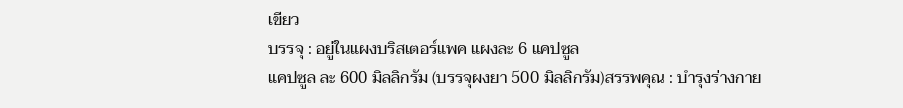เขียว
บรรจุ : อยู่ในแผงบริสเตอร์แพค แผงละ 6 แคปซูล
แคปซูล ละ 600 มิลลิกรัม (บรรจุผงยา 500 มิลลิกรัม)สรรพคุณ : บำรุงร่างกาย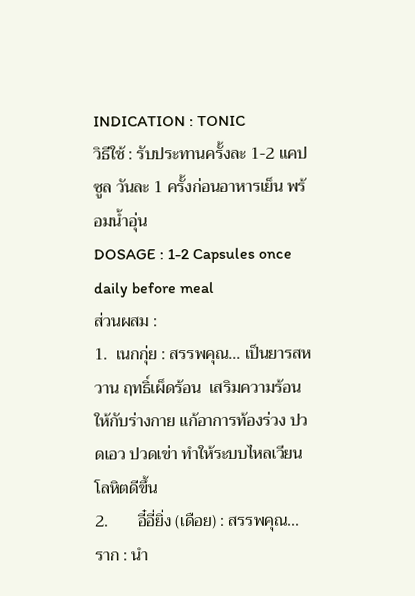INDICATION : TONIC
วิธีใช้ : รับประทานครั้งละ 1-2 แคปซูล วันละ 1 ครั้งก่อนอาหารเย็น พร้อมน้ำอุ่น
DOSAGE : 1-2 Capsules once daily before meal
ส่วนผสม :
1.  เนกกุ่ย : สรรพคุณ... เป็นยารสหวาน ฤทธิ์เผ็ดร้อน  เสริมความร้อนให้กับร่างกาย แก้อาการท้องร่วง ปวดเอว ปวดเข่า ทำให้ระบบไหลเวียนโลหิตดีขึ้น
2.       อี๋อี่ยิ่ง (เดือย) : สรรพคุณ... ราก : นำ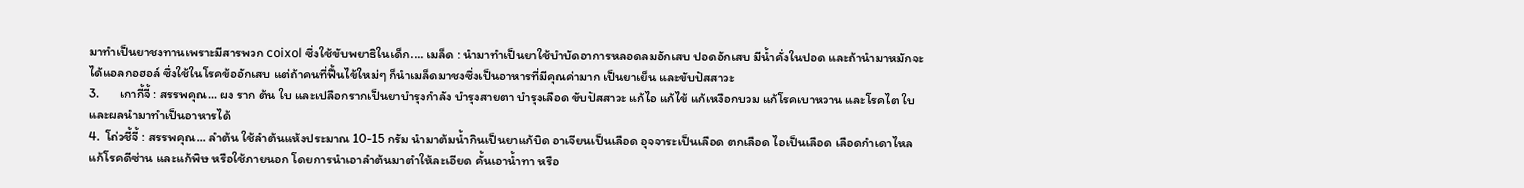มาทำเป็นยาชงทานเพราะมีสารพวก coixol ซึ่งใช้ขับพยาธิในเด็ก.... เมล็ด : นำมาทำเป็นยาใช้บำบัดอาการหลอดลมอักเสบ ปอดอักเสบ มีน้ำคั่งในปอด และถ้านำมาหมักจะได้แอลกอฮอล์ ซึ่งใช้ในโรคข้ออักเสบ แต่ถ้าคนที่ฟื้นไข้ใหม่ๆ ก็นำเมล็ดมาชงซึ่งเป็นอาหารที่มีคุณค่ามาก เป็นยาเย็น และขับปัสสาวะ
3.       เกากี้จี้ : สรรพคุณ... ผง ราก ต้น ใบ และเปลือกรากเป็นยาบำรุงกำลัง บำรุงสายตา บำรุงเลือด ขับปัสสาวะ แก้ไอ แก้ไข้ แก้เหงือกบวม แก้โรคเบาหวาน และโรคไต ใบและผลนำมาทำเป็นอาหารได้
4.  โถ่วชี้จี้ : สรรพคุณ... ลำต้น ใช้ลำต้นแห้งประมาณ 10-15 กรัม นำมาต้มน้ำกินเป็นยาแก้บิด อาเจียนเป็นเลือด อุจจาระเป็นเลือด ตกเลือด ไอเป็นเลือด เลือดกำเดาไหล แก้โรคดีซ่าน และแก้พิษ หรือใช้ภายนอก โดยการนำเอาลำต้นมาตำให้ละเอียด คั้นเอาน้ำทา หรือ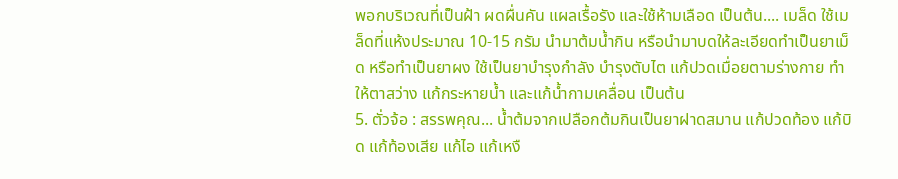พอกบริเวณที่เป็นฝ้า ผดผื่นคัน แผลเรื้อรัง และใช้ห้ามเลือด เป็นต้น.... เมล็ด ใช้เมล็ดที่แห้งประมาณ 10-15 กรัม นำมาต้มน้ำกิน หรือนำมาบดให้ละเอียดทำเป็นยาเม็ด หรือทำเป็นยาผง ใช้เป็นยาบำรุงกำลัง บำรุงตับไต แก้ปวดเมื่อยตามร่างกาย ทำให้ตาสว่าง แก้กระหายน้ำ และแก้น้ำกามเคลื่อน เป็นต้น
5. ตั่วจ้อ : สรรพคุณ... น้ำต้มจากเปลือกต้มกินเป็นยาฝาดสมาน แก้ปวดท้อง แก้บิด แก้ท้องเสีย แก้ไอ แก้เหงื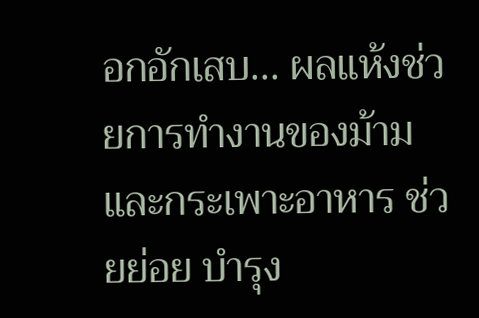อกอักเสบ... ผลแห้งช่วยการทำงานของม้ามและกระเพาะอาหาร ช่วยย่อย บำรุง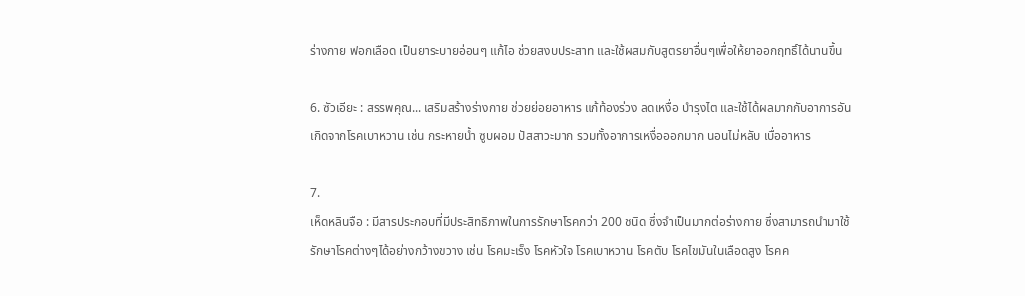ร่างกาย ฟอกเลือด เป็นยาระบายอ่อนๆ แก้ไอ ช่วยสงบประสาท และใช้ผสมกับสูตรยาอื่นๆเพื่อให้ยาออกฤทธิ์ได้นานขึ้น

6. ซัวเอียะ : สรรพคุณ... เสริมสร้างร่างกาย ช่วยย่อยอาหาร แก้ท้องร่วง ลดเหงื่อ บำรุงไต และใช้ได้ผลมากกับอาการอันเกิดจากโรคเบาหวาน เช่น กระหายน้ำ ซูบผอม ปัสสาวะมาก รวมทั้งอาการเหงื่อออกมาก นอนไม่หลับ เบื่ออาหาร

7.
เห็ดหลินจือ : มีสารประกอบที่มีประสิทธิภาพในการรักษาโรคกว่า 200 ชนิด ซึ่งจำเป็นมากต่อร่างกาย ซึ่งสามารถนำมาใช้รักษาโรคต่างๆได้อย่างกว้างขวาง เช่น โรคมะเร็ง โรคหัวใจ โรคเบาหวาน โรคตับ โรคไขมันในเลือดสูง โรคค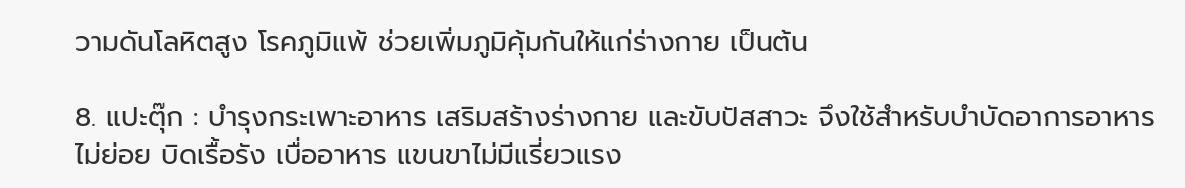วามดันโลหิตสูง โรคภูมิแพ้ ช่วยเพิ่มภูมิคุ้มกันให้แก่ร่างกาย เป็นต้น

8. แปะตุ๊ก : บำรุงกระเพาะอาหาร เสริมสร้างร่างกาย และขับปัสสาวะ จึงใช้สำหรับบำบัดอาการอาหารไม่ย่อย บิดเรื้อรัง เบื่ออาหาร แขนขาไม่มีแรี่ยวแรง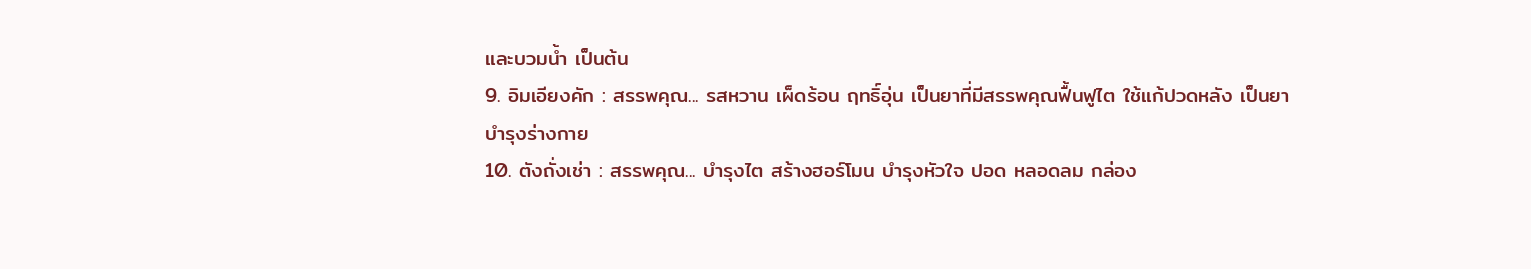และบวมน้ำ เป็นต้น
9. อิมเอียงคัก : สรรพคุณ... รสหวาน เผ็ดร้อน ฤทธิ์อุ่น เป็นยาที่มีสรรพคุณฟื้นฟูไต ใช้แก้ปวดหลัง เป็นยาบำรุงร่างกาย
10. ตังถั่งเช่า : สรรพคุณ... บำรุงไต สร้างฮอร์โมน บำรุงหัวใจ ปอด หลอดลม กล่อง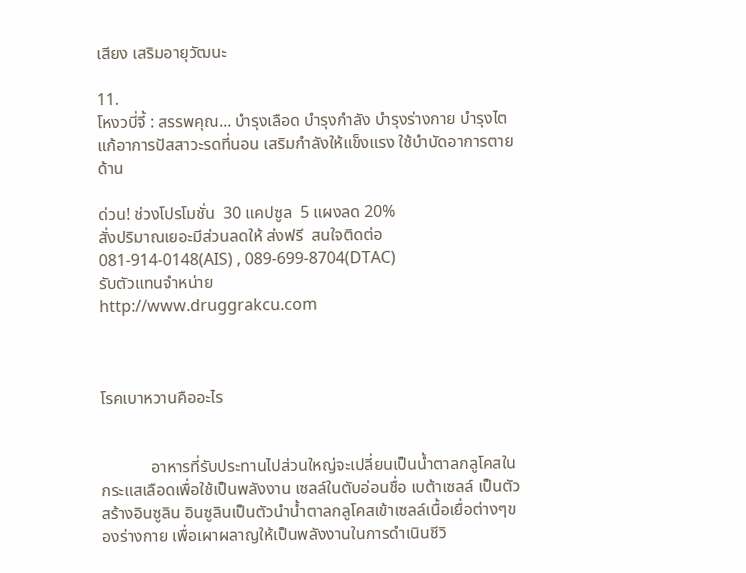เสียง เสริมอายุวัฒนะ

11.
โหงวบี่จี้ : สรรพคุณ... บำรุงเลือด บำรุงกำลัง บำรุงร่างกาย บำรุงไต แก้อาการปัสสาวะรดที่นอน เสริมกำลังให้แข็งแรง ใช้บำบัดอาการตายด้าน

ด่วน! ช่วงโปรโมชั่น  30 แคปซูล  5 แผงลด 20%
สั่งปริมาณเยอะมีส่วนลดให้ ส่งฟรี  สนใจติดต่อ   081-914-0148(AIS) , 089-699-8704(DTAC)
รับตัวแทนจำหน่าย
http://www.druggrakcu.com



โรคเบาหวานคืออะไร


            อาหารที่รับประทานไปส่วนใหญ่จะเปลี่ยนเป็นน้ำตาลกลูโคสในกระแสเลือดเพื่อใช้เป็นพลังงาน เซลล์ในตับอ่อนชื่อ เบต้าเซลล์ เป็นตัวสร้างอินซูลิน อินซูลินเป็นตัวนำน้ำตาลกลูโคสเข้าเซลล์เนื้อเยื่อต่างๆของร่างกาย เพื่อเผาผลาญให้เป็นพลังงานในการดำเนินชีวิ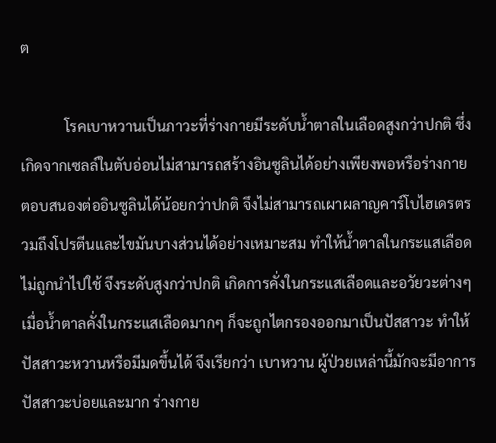ต

            โรคเบาหวานเป็นภาวะที่ร่างกายมีระดับน้ำตาลในเลือดสูงกว่าปกติ ซึ่งเกิดจากเซลล์ในตับอ่อนไม่สามารถสร้างอินซูลินได้อย่างเพียงพอหรือร่างกายตอบสนองต่ออินซูลินได้น้อยกว่าปกติ จึงไม่สามารถเผาผลาญคาร์โบไฮเดรตรวมถึงโปรตีนและไขมันบางส่วนได้อย่างเหมาะสม ทำให้น้ำตาลในกระแสเลือดไม่ถูกนำไปใช้ จึงระดับสูงกว่าปกติ เกิดการคั่งในกระแสเลือดและอวัยวะต่างๆเมื่อน้ำตาลคั่งในกระแสเลือดมากๆ ก็จะถูกไตกรองออกมาเป็นปัสสาวะ ทำให้ปัสสาวะหวานหรือมีมดขึ้นได้ จึงเรียกว่า เบาหวาน ผู้ป่วยเหล่านี้มักจะมีอาการ ปัสสาวะบ่อยและมาก ร่างกาย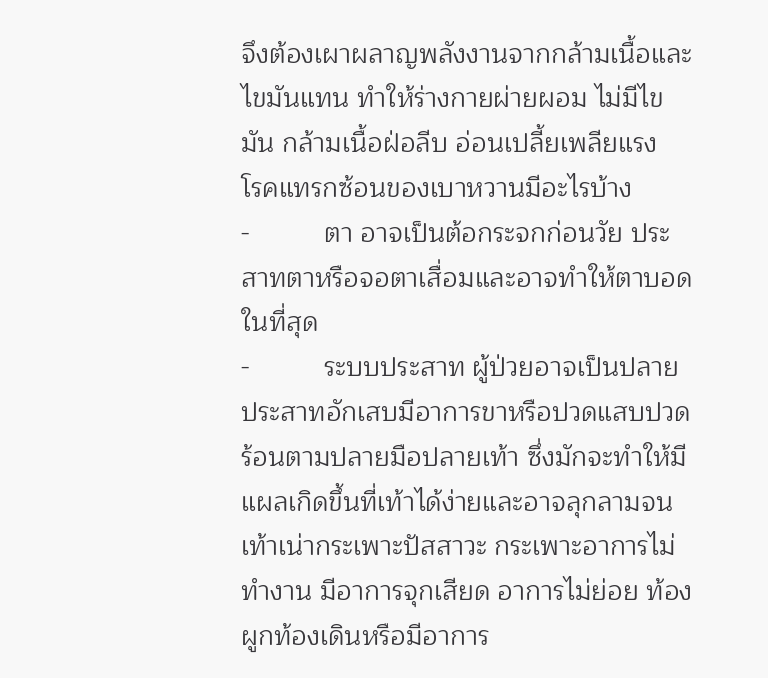จึงต้องเผาผลาญพลังงานจากกล้ามเนื้อและไขมันแทน ทำให้ร่างกายผ่ายผอม ไม่มีไขมัน กล้ามเนื้อฝ่อลีบ อ่อนเปลี้ยเพลียแรง
โรคแทรกซ้อนของเบาหวานมีอะไรบ้าง
-          ตา อาจเป็นต้อกระจกก่อนวัย ประสาทตาหรือจอตาเสื่อมและอาจทำให้ตาบอดในที่สุด
-          ระบบประสาท ผู้ป่วยอาจเป็นปลายประสาทอักเสบมีอาการขาหรือปวดแสบปวดร้อนตามปลายมือปลายเท้า ซึ่งมักจะทำให้มีแผลเกิดขึ้นที่เท้าได้ง่ายและอาจลุกลามจนเท้าเน่ากระเพาะปัสสาวะ กระเพาะอาการไม่ทำงาน มีอาการจุกเสียด อาการไม่ย่อย ท้องผูกท้องเดินหรือมีอาการ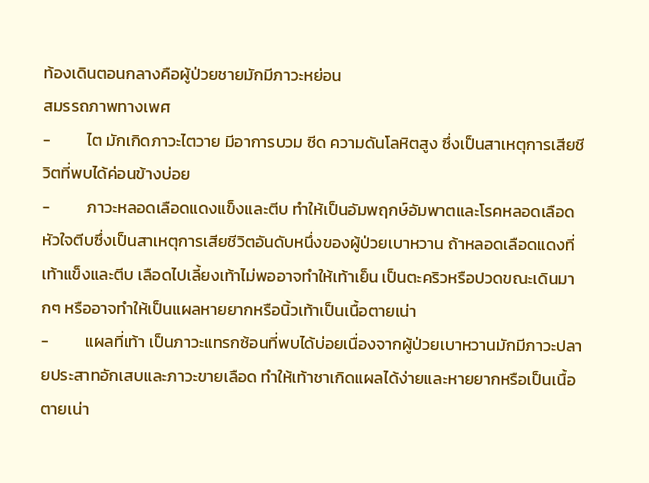ท้องเดินตอนกลางคือผู้ป่วยชายมักมีภาวะหย่อน
สมรรถภาพทางเพศ
-          ไต มักเกิดภาวะไตวาย มีอาการบวม ซีด ความดันโลหิตสูง ซึ่งเป็นสาเหตุการเสียชีวิตที่พบได้ค่อนข้างบ่อย
-          ภาวะหลอดเลือดแดงแข็งและตีบ ทำให้เป็นอัมพฤกษ์อัมพาตและโรคหลอดเลือดหัวใจตีบซึ่งเป็นสาเหตุการเสียชีวิตอันดับหนึ่งของผู้ป่วยเบาหวาน ถ้าหลอดเลือดแดงที่เท้าแข็งและตีบ เลือดไปเลี้ยงเท้าไม่พออาจทำให้เท้าเย็น เป็นตะคริวหรือปวดขณะเดินมากๆ หรืออาจทำให้เป็นแผลหายยากหรือนิ้วเท้าเป็นเนื้อตายเน่า
-          แผลที่เท้า เป็นภาวะแทรกซ้อนที่พบได้บ่อยเนื่องจากผู้ป่วยเบาหวานมักมีภาวะปลายประสาทอักเสบและภาวะขายเลือด ทำให้เท้าชาเกิดแผลได้ง่ายและหายยากหรือเป็นเนื้อตายเน่า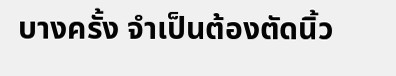บางครั้ง จำเป็นต้องตัดนิ้ว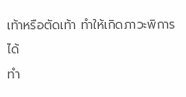เท้าหรือตัดเท้า ทำให้เกิดภาวะพิการได้
ทำ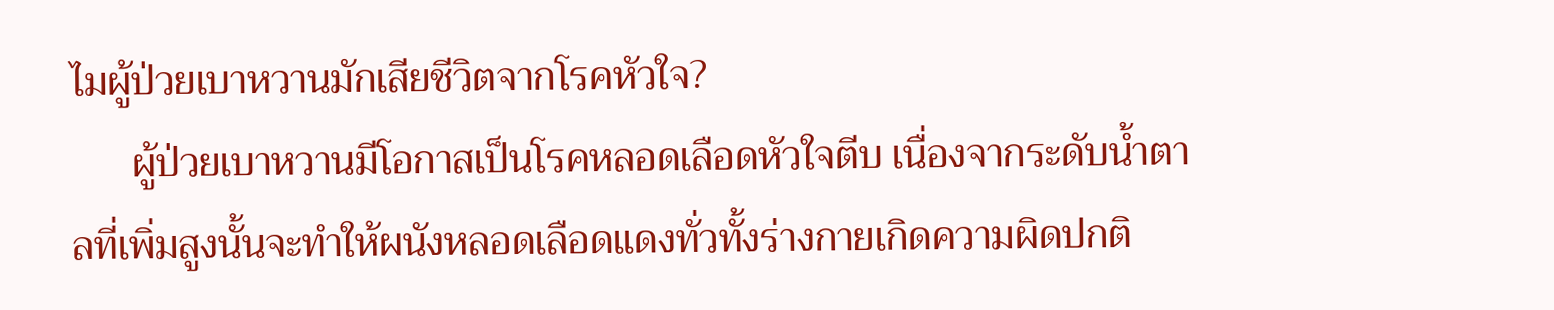ไมผู้ป่วยเบาหวานมักเสียชีวิตจากโรคหัวใจ?
      ผู้ป่วยเบาหวานมีโอกาสเป็นโรคหลอดเลือดหัวใจตีบ เนื่องจากระดับน้ำตาลที่เพิ่มสูงนั้นจะทำให้ผนังหลอดเลือดแดงทั่วทั้งร่างกายเกิดความผิดปกติ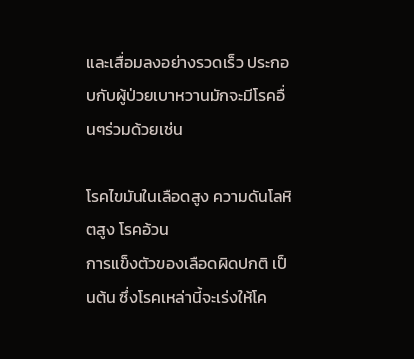และเสื่อมลงอย่างรวดเร็ว ประกอบกับผู้ป่วยเบาหวานมักจะมีโรคอื่นๆร่วมด้วยเช่น

โรคไขมันในเลือดสูง ความดันโลหิตสูง โรคอ้วน
การแข็งตัวของเลือดผิดปกติ เป็นต้น ซึ่งโรคเหล่านี้จะเร่งให้โค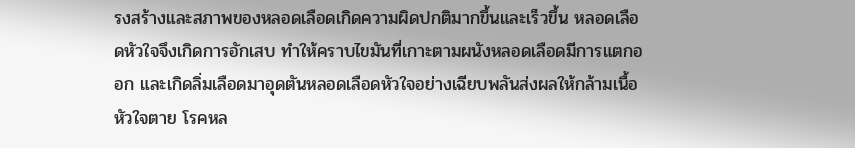รงสร้างและสภาพของหลอดเลือดเกิดความผิดปกติมากขึ้นและเร็วขึ้น หลอดเลือดหัวใจจึงเกิดการอักเสบ ทำให้คราบไขมันที่เกาะตามผนังหลอดเลือดมีการแตกออก และเกิดลิ่มเลือดมาอุดตันหลอดเลือดหัวใจอย่างเฉียบพลันส่งผลให้กล้ามเนื้อหัวใจตาย โรคหล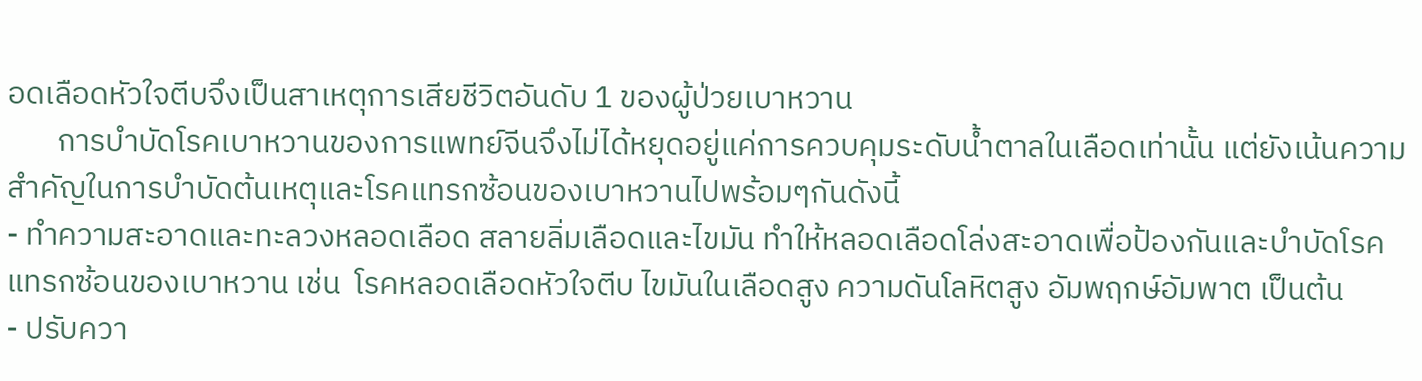อดเลือดหัวใจตีบจึงเป็นสาเหตุการเสียชีวิตอันดับ 1 ของผู้ป่วยเบาหวาน
       การบำบัดโรคเบาหวานของการแพทย์จีนจึงไม่ได้หยุดอยู่แค่การควบคุมระดับน้ำตาลในเลือดเท่านั้น แต่ยังเน้นความสำคัญในการบำบัดต้นเหตุและโรคแทรกซ้อนของเบาหวานไปพร้อมๆกันดังนี้
- ทำความสะอาดและทะลวงหลอดเลือด สลายลิ่มเลือดและไขมัน ทำให้หลอดเลือดโล่งสะอาดเพื่อป้องกันและบำบัดโรคแทรกซ้อนของเบาหวาน เช่น  โรคหลอดเลือดหัวใจตีบ ไขมันในเลือดสูง ความดันโลหิตสูง อัมพฤกษ์อัมพาต เป็นต้น
- ปรับควา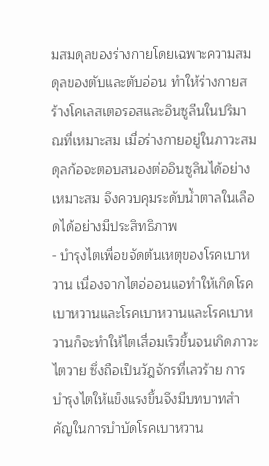มสมดุลของร่างกายโดยเฉพาะความสมดุลของตับและตับอ่อน ทำให้ร่างกายสร้างโคเลสเตอรอสและอินซูลีนในปริมาณที่เหมาะสม เมื่อร่างกายอยู่ในภาวะสมดุลก้อจะตอบสนองต่ออินซูลินได้อย่างเหมาะสม จึงควบคุมระดับน้ำตาลในเลือดได้อย่างมีประสิทธิภาพ
- บำรุงไตเพื่อขจัดต้นเหตุของโรคเบาหวาน เนื่องจากไตอ่ออนแอทำให้เกิดโรคเบาหวานและโรคเบาหวานและโรคเบาหวานก็จะทำให้ไตเสื่อมเร็วขึ้นจนเกิดภาวะไตวาย ซึ่งถือเป็นวัฎจักรที่เลวร้าย การบำรุงไตให้แข็งแรงขึ้นจึงมีบทบาทสำคัญในการบำบัดโรคเบาหวาน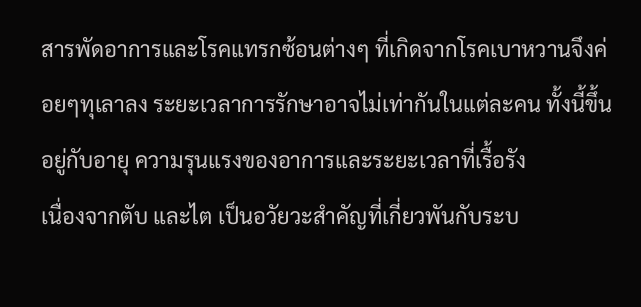สารพัดอาการและโรคแทรกซ้อนต่างๆ ที่เกิดจากโรคเบาหวานจึงค่อยๆทุเลาลง ระยะเวลาการรักษาอาจไม่เท่ากันในแต่ละคน ทั้งนี้ขึ้นอยู่กับอายุ ความรุนแรงของอาการและระยะเวลาที่เรื้อรัง
เนื่องจากตับ และไต เป็นอวัยวะสำคัญที่เกี่ยวพันกับระบ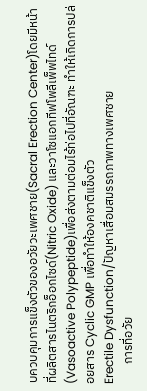บควบคุมการแข็งตัวของอวัยวะเพศชาย(Sacral Erection Center)โดยมีหน้าที่ผลิตสารไนตริกอ็อกไซด์(Nitric Oxide) และวาโซแอกทีฟโพลีเพ็พไทด์(Vasoactive Polypeptide)เพื่อส่งตามต่อมไร้ท่อไปที่อัณฑะ ทำให้เกิดการปล่อยสาร Cyclic GMP เพื่อทำให้องคชาติแข็งตัว
Erectile Dysfunction/ปัญหาเสื่อมสมรรถภาพทางเพศชาย
       การที่อวัย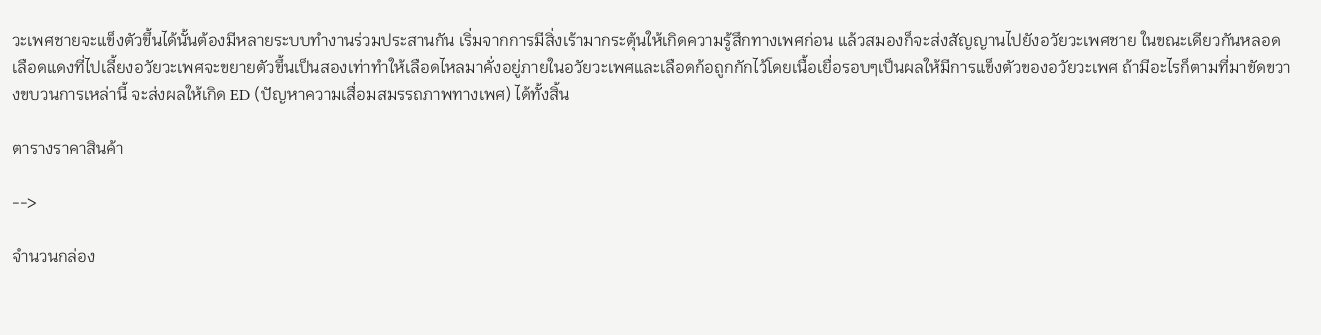วะเพศชายจะแข็งตัวขึ้นได้นั้นต้องมีหลายระบบทำงานร่วมประสานกัน เริ่มจากการมีสิ่งเร้ามากระตุ้นให้เกิดความรู้สึกทางเพศก่อน แล้วสมองก็จะส่งสัญญานไปยังอวัยวะเพศชาย ในขณะเดียวกันหลอดเลือดแดงที่ไปเลี้ยงอวัยวะเพศจะขยายตัวขึ้นเป็นสองเท่าทำให้เลือดไหลมาคั่งอยู่ภายในอวัยวะเพศและเลือดก้อถูกกักไว้โดยเนื้อเยื่อรอบๆเป็นผลให้มีการแข็งตัวของอวัยวะเพศ ถ้ามีอะไรก็ตามที่มาขัดขวางขบวนการเหล่านี้ จะส่งผลให้เกิด ED (ปัญหาความเสื่อมสมรรถภาพทางเพศ) ได้ทั้งสิ้น

ตารางราคาสินค้า

-->

จำนวนกล่อง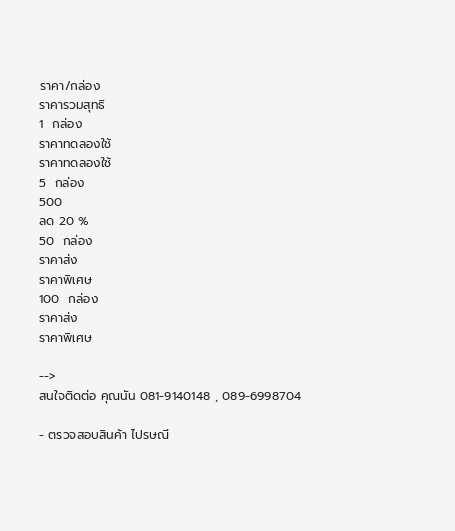ราคา/กล่อง
ราคารวมสุทธิ
1  กล่อง
ราคาทดลองใช้
ราคาทดลองใช้
5  กล่อง
500
ลด 20 %
50  กล่อง
ราคาส่ง
ราคาพิเศษ
100  กล่อง
ราคาส่ง
ราคาพิเศษ

-->
สนใจติดต่อ คุณนัน 081-9140148 , 089-6998704

- ตรวจสอบสินค้า ไปรษณี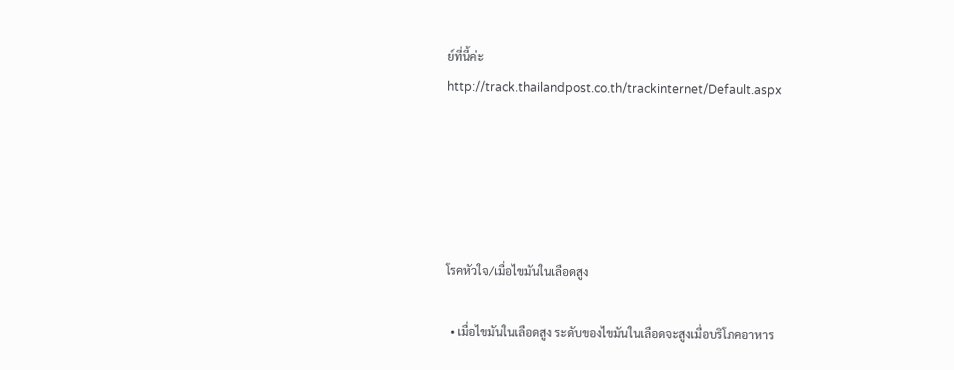ย์ที่นี้ค่ะ
http://track.thailandpost.co.th/trackinternet/Default.aspx





โรคหัวใจ/เมื่อไขมันในเลือดสูง

  • เมื่อไขมันในเลือดสูง ระดับของไขมันในเลือดจะสูงเมื่อบริโภคอาหาร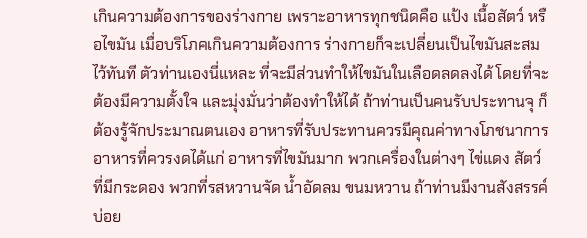เกินความต้องการของร่างกาย เพราะอาหารทุกชนิดคือ แป้ง เนื้อสัตว์ หรือไขมัน เมื่อบริโภคเกินความต้องการ ร่างกายก็จะเปลี่ยนเป็นไขมันสะสมไว้ทันที ตัวท่านเองนี่แหละ ที่จะมีส่วนทำให้ไขมันในเลือดลดลงได้ โดยที่จะต้องมีความตั้งใจ และมุ่งมั่นว่าต้องทำให้ได้ ถ้าท่านเป็นคนรับประทานจุ ก็ต้องรู้จักประมาณตนเอง อาหารที่รับประทานควรมีคุณค่าทางโภชนาการ อาหารที่ควรงดได้แก่ อาหารที่ไขมันมาก พวกเครื่องในต่างๆ ไข่แดง สัตว์ที่มีกระดอง พวกที่รสหวานจัด น้ำอัดลม ขนมหวาน ถ้าท่านมีงานสังสรรค์บ่อย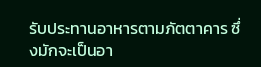รับประทานอาหารตามภัตตาคาร ซึ่งมักจะเป็นอา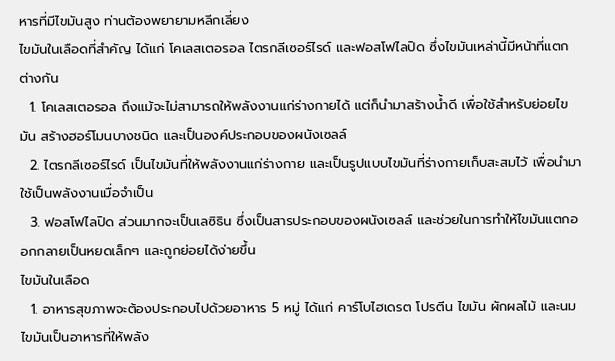หารที่มีไขมันสูง ท่านต้องพยายามหลีกเลี่ยง
ไขมันในเลือดที่สำคัญ ได้แก่ โคเลสเตอรอล ไตรกลีเซอร์ไรด์ และฟอสโฟไลปิด ซึ่งไขมันเหล่านี้มีหน้าที่แตกต่างกัน
  1. โคเลสเตอรอล ถึงแม้จะไม่สามารถให้พลังงานแก่ร่างกายได้ แต่ก็นำมาสร้างน้ำดี เพื่อใช้สำหรับย่อยไขมัน สร้างฮอร์โมนบางชนิด และเป็นองค์ประกอบของผนังเซลล์
  2. ไตรกลีเซอร์ไรด์ เป็นไขมันที่ให้พลังงานแก่ร่างกาย และเป็นรูปแบบไขมันที่ร่างกายเก็บสะสมไว้ เพื่อนำมาใช้เป็นพลังงานเมื่อจำเป็น
  3. ฟอสโฟไลปิด ส่วนมากจะเป็นเลซิธิน ซึ่งเป็นสารประกอบของผนังเซลล์ และช่วยในการทำให้ไขมันแตกออกกลายเป็นหยดเล็กๆ และถูกย่อยได้ง่ายขึ้น
ไขมันในเลือด
  1. อาหารสุขภาพจะต้องประกอบไปด้วยอาหาร 5 หมู่ ได้แก่ คาร์โบไฮเดรต โปรตีน ไขมัน ผักผลไม้ และนม ไขมันเป็นอาหารที่ให้พลัง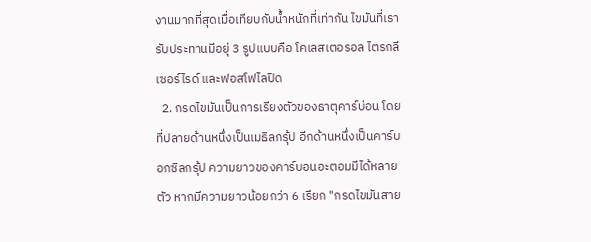งานมากที่สุดเมื่อเทียบกับน้ำหนักที่เท่ากัน ไขมันที่เรารับประทานมีอยุ่ 3 รูปแบบคือ โคเลสเตอรอล ไตรกลีเซอร์ไรด์ และฟอสโฟไลปิด
  2. กรดไขมันเป็นการเรียงตัวของธาตุคาร์บ่อน โดยที่ปลายด้านหนึ่งเป็นเมธิลกรุ้ป อีกด้านหนึ่งเป็นคาร์บอกซิลกรุ้ป ความยาวของคาร์บอนอะตอมมีได้หลายตัว หากมีความยาวน้อยกว่า 6 เรียก "กรดไขมันสาย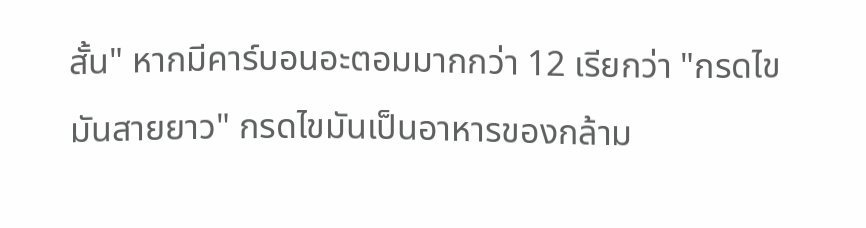สั้น" หากมีคาร์บอนอะตอมมากกว่า 12 เรียกว่า "กรดไขมันสายยาว" กรดไขมันเป็นอาหารของกล้าม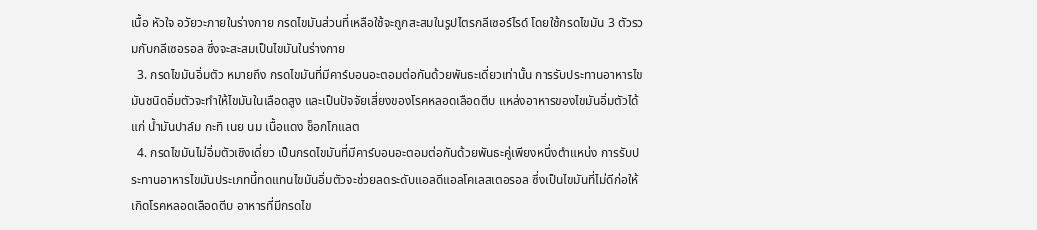เนื้อ หัวใจ อวัยวะภายในร่างกาย กรดไขมันส่วนที่เหลือใช้จะถูกสะสมในรูปไตรกลีเซอร์ไรด์ โดยใช้กรดไขมัน 3 ตัวรวมกับกลีเซอรอล ซึ่งจะสะสมเป็นไขมันในร่างกาย
  3. กรดไขมันอิ่มตัว หมายถึง กรดไขมันที่มีคาร์บอนอะตอมต่อกันด้วยพันธะเดี่ยวเท่านั้น การรับประทานอาหารไขมันชนิดอิ่มตัวจะทำให้ไขมันในเลือดสูง และเป็นปัจจัยเสี่ยงของโรคหลอดเลือดตีบ แหล่งอาหารของไขมันอิ่มตัวได้แก่ น้ำมันปาล์ม กะทิ เนย นม เนื้อแดง ช็อกโกแลต
  4. กรดไขมันไม่อิ่มตัวเชิงเดี่ยว เป็นกรดไขมันที่มีคาร์บอนอะตอมต่อกันด้วยพันธะคู่เพียงหนึ่งตำแหน่ง การรับประทานอาหารไขมันประเภทนี้ทดแทนไขมันอิ่มตัวจะช่วยลดระดับแอลดีแอลโคเลสเตอรอล ซึ่งเป็นไขมันที่ไม่ดีก่อให้เกิดโรคหลอดเลือดตีบ อาหารที่มีกรดไข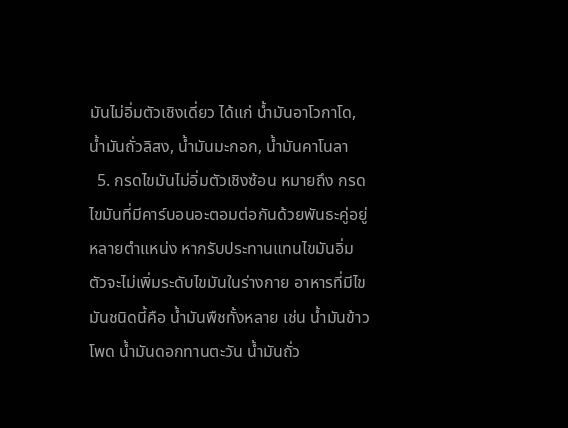มันไม่อิ่มตัวเชิงเดี่ยว ได้แก่ น้ำมันอาโวกาโด, น้ำมันถั่วลิสง, น้ำมันมะกอก, น้ำมันคาโนลา
  5. กรดไขมันไม่อิ่มตัวเชิงซ้อน หมายถึง กรดไขมันที่มีคาร์บอนอะตอมต่อกันด้วยพันธะคู่อยู่หลายตำแหน่ง หากรับประทานแทนไขมันอิ่มตัวจะไม่เพิ่มระดับไขมันในร่างกาย อาหารที่มีไขมันชนิดนี้คือ น้ำมันพืชทั้งหลาย เช่น น้ำมันข้าวโพด น้ำมันดอกทานตะวัน น้ำมันถั่ว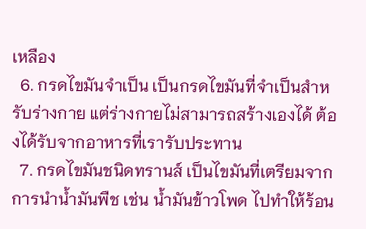เหลือง
  6. กรดไขมันจำเป็น เป็นกรดไขมันที่จำเป็นสำหรับร่างกาย แต่ร่างกายไม่สามารถสร้างเองได้ ต้องได้รับจากอาหารที่เรารับประทาน
  7. กรดไขมันชนิดทรานส์ เป็นไขมันที่เตรียมจากการนำน้ำมันพืช เช่น น้ำมันข้าวโพด ไปทำให้ร้อน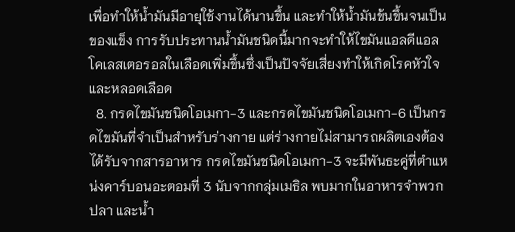เพื่อทำให้น้ำมันมีอายุใช้งานได้นานขึ้น และทำให้น้ำมันข้นขึ้นจนเป็นของแข็ง การรับประทานน้ำมันชนิดนี้มากจะทำให้ไขมันแอลดีแอลโคเลสเตอรอลในเลือดเพิ่มขึ้นซึ่งเป็นปัจจัยเสี่ยงทำให้เกิดโรคหัวใจ และหลอดเลือด
  8. กรดไขมันชนิดโอเมกา-3 และกรดไขมันชนิดโอเมกา-6 เป็นกรดไขมันที่จำเป็นสำหรับร่างกาย แต่ร่างกายไม่สามารถผลิตเองต้องได้รับจากสารอาหาร กรดไขมันชนิดโอเมกา-3 จะมีพันธะคู่ที่ตำแหน่งคาร์บอนอะตอมที่ 3 นับจากกลุ่มเมธิล พบมากในอาหารจำพวกปลา และน้ำ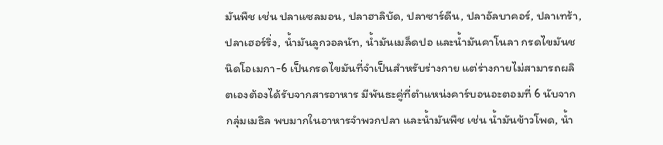มันพืช เช่น ปลาแซลมอน, ปลาฮาลิบัด, ปลาซาร์ดีน, ปลาอัลบาคอร์, ปลาเทร้า, ปลาเฮอร์ริ่ง, น้ำมันลูกวอลนัท, น้ำมันเมล็ดปอ และน้ำมันคาโนลา กรดไขมันชนิดโอเมกา-6 เป็นกรดไขมันที่จำเป็นสำหรับร่างกาย แต่ร่างกายไม่สามารถผลิตเองต้องได้รับจากสารอาหาร มีพันธะคู่ที่ตำแหน่งคาร์บอนอะตอมที่ 6 นับจากกลุ่มเมธิล พบมากในอาหารจำพวกปลา และน้ำมันพืช เช่น น้ำมันข้าวโพด, น้ำ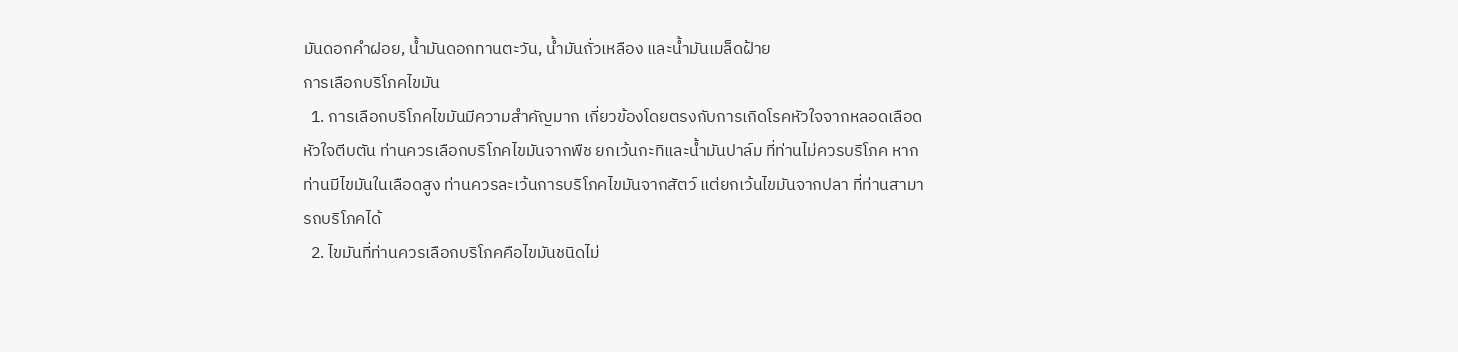มันดอกคำฝอย, น้ำมันดอกทานตะวัน, น้ำมันถั่วเหลือง และน้ำมันเมล็ดฝ้าย
การเลือกบริโภคไขมัน
  1. การเลือกบริโภคไขมันมีความสำคัญมาก เกี่ยวข้องโดยตรงกับการเกิดโรคหัวใจจากหลอดเลือดหัวใจตีบตัน ท่านควรเลือกบริโภคไขมันจากพืช ยกเว้นกะทิและน้ำมันปาล์ม ที่ท่านไม่ควรบริโภค หากท่านมีไขมันในเลือดสูง ท่านควรละเว้นการบริโภคไขมันจากสัตว์ แต่ยกเว้นไขมันจากปลา ที่ท่านสามารถบริโภคได้
  2. ไขมันที่ท่านควรเลือกบริโภคคือไขมันชนิดไม่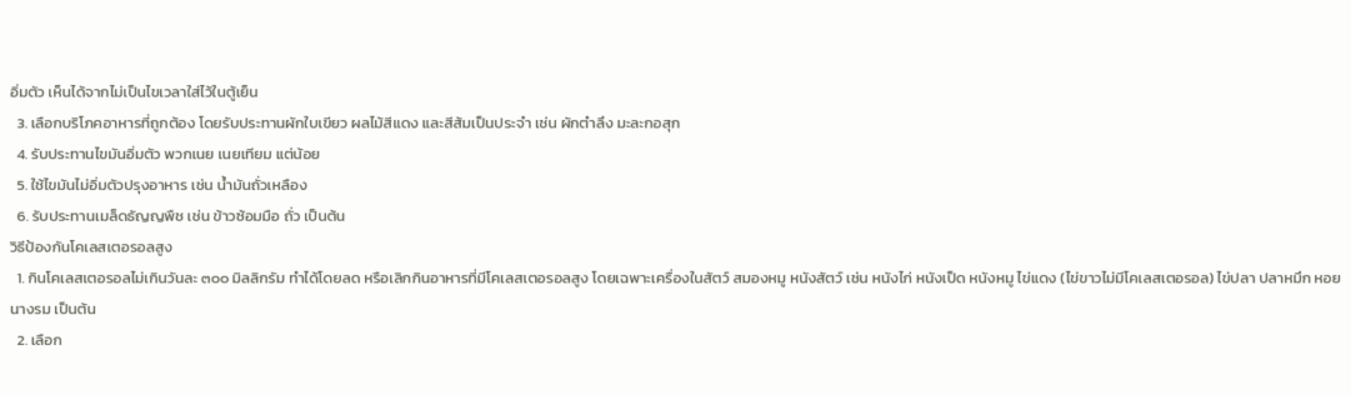อิ่มตัว เห็นได้จากไม่เป็นไขเวลาใส่ไว้ในตู้เย็น
  3. เลือกบริโภคอาหารที่ถูกต้อง โดยรับประทานผักใบเขียว ผลไม้สีแดง และสีส้มเป็นประจำ เช่น ผักตำลึง มะละกอสุก
  4. รับประทานไขมันอิ่มตัว พวกเนย เนยเทียม แต่น้อย
  5. ใช้ไขมันไม่อิ่มตัวปรุงอาหาร เช่น น้ำมันถั่วเหลือง
  6. รับประทานเมล็ดธัญญพืช เช่น ข้าวซ้อมมือ ถั่ว เป็นต้น
วิธีป้องกันโคเลสเตอรอลสูง
  1. กินโคเลสเตอรอลไม่เกินวันละ ๓๐๐ มิลลิกรัม ทำได้โดยลด หรือเลิกกินอาหารที่มีโคเลสเตอรอลสูง โดยเฉพาะเครื่องในสัตว์ สมองหมู หนังสัตว์ เช่น หนังไก่ หนังเป็ด หนังหมู ไข่แดง (ไข่ขาวไม่มีโคเลสเตอรอล) ไข่ปลา ปลาหมึก หอยนางรม เป็นต้น
  2. เลือก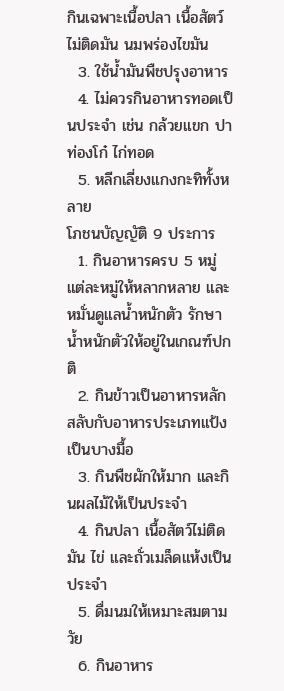กินเฉพาะเนื้อปลา เนื้อสัตว์ไม่ติดมัน นมพร่องไขมัน
  3. ใช้น้ำมันพืชปรุงอาหาร
  4. ไม่ควรกินอาหารทอดเป็นประจำ เช่น กล้วยแขก ปาท่องโก๋ ไก่ทอด
  5. หลีกเลี่ยงแกงกะทิทั้งหลาย
โภชนบัญญัติ 9 ประการ
  1. กินอาหารครบ 5 หมู่ แต่ละหมู่ให้หลากหลาย และหมั่นดูแลน้ำหนักตัว รักษาน้ำหนักตัวให้อยู่ในเกณฑ์ปกติ
  2. กินข้าวเป็นอาหารหลัก สลับกับอาหารประเภทแป้งเป็นบางมื้อ
  3. กินพืชผักให้มาก และกินผลไม้ให้เป็นประจำ
  4. กินปลา เนื้อสัตว์ไม่ติดมัน ไข่ และถั่วเมล็ดแห้งเป็นประจำ
  5. ดื่มนมให้เหมาะสมตามวัย
  6. กินอาหาร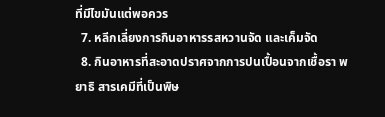ที่มีไขมันแต่พอควร
  7. หลีกเลี่ยงการกินอาหารรสหวานจัด และเค็มจัด
  8. กินอาหารที่สะอาดปราศจากการปนเปื้อนจากเชื้อรา พยาธิ สารเคมีที่เป็นพิษ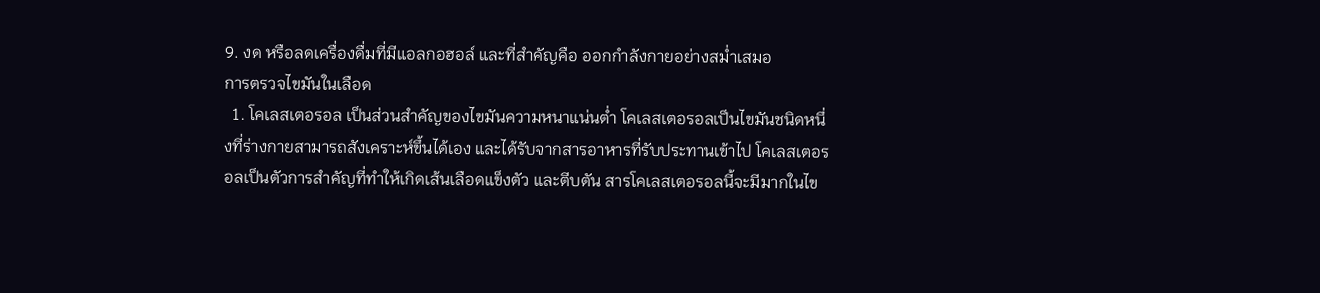9. งด หรือลดเครื่องดื่มที่มีแอลกอฮอล์ และที่สำคัญคือ ออกกำลังกายอย่างสม่ำเสมอ
การตรวจไขมันในเลือด
  1. โคเลสเตอรอล เป็นส่วนสำคัญของไขมันความหนาแน่นต่ำ โคเลสเตอรอลเป็นไขมันชนิดหนึ่งที่ร่างกายสามารถสังเคราะห์ขึ้นได้เอง และได้รับจากสารอาหารที่รับประทานเข้าไป โคเลสเตอรอลเป็นตัวการสำคัญที่ทำให้เกิดเส้นเลือดแข็งตัว และตีบตัน สารโคเลสเตอรอลนี้จะมีมากในไข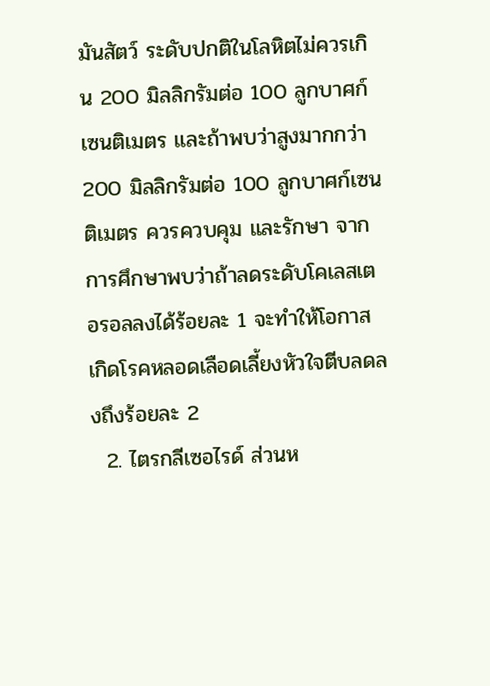มันสัตว์ ระดับปกติในโลหิตไม่ควรเกิน 200 มิลลิกรัมต่อ 100 ลูกบาศก์เซนติเมตร และถ้าพบว่าสูงมากกว่า 200 มิลลิกรัมต่อ 100 ลูกบาศก์เซนติเมตร ควรควบคุม และรักษา จากการศึกษาพบว่าถ้าลดระดับโคเลสเตอรอลลงได้ร้อยละ 1 จะทำให้โอกาสเกิดโรคหลอดเลือดเลี้ยงหัวใจตีบลดลงถึงร้อยละ 2
  2. ไตรกลีเซอไรด์ ส่วนห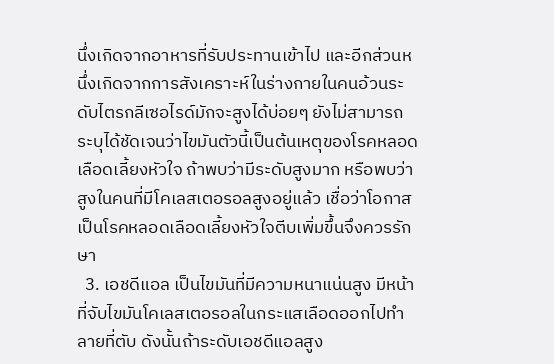นึ่งเกิดจากอาหารที่รับประทานเข้าไป และอีกส่วนหนึ่งเกิดจากการสังเคราะห์ในร่างกายในคนอ้วนระดับไตรกลีเซอไรด์มักจะสูงได้บ่อยๆ ยังไม่สามารถระบุได้ชัดเจนว่าไขมันตัวนี้เป็นต้นเหตุของโรคหลอดเลือดเลี้ยงหัวใจ ถ้าพบว่ามีระดับสูงมาก หรือพบว่าสูงในคนที่มีโคเลสเตอรอลสูงอยู่แล้ว เชื่อว่าโอกาสเป็นโรคหลอดเลือดเลี้ยงหัวใจตีบเพิ่มขึ้นจึงควรรักษา
  3. เอชดีแอล เป็นไขมันที่มีความหนาแน่นสูง มีหน้าที่จับไขมันโคเลสเตอรอลในกระแสเลือดออกไปทำลายที่ตับ ดังนั้นถ้าระดับเอชดีแอลสูง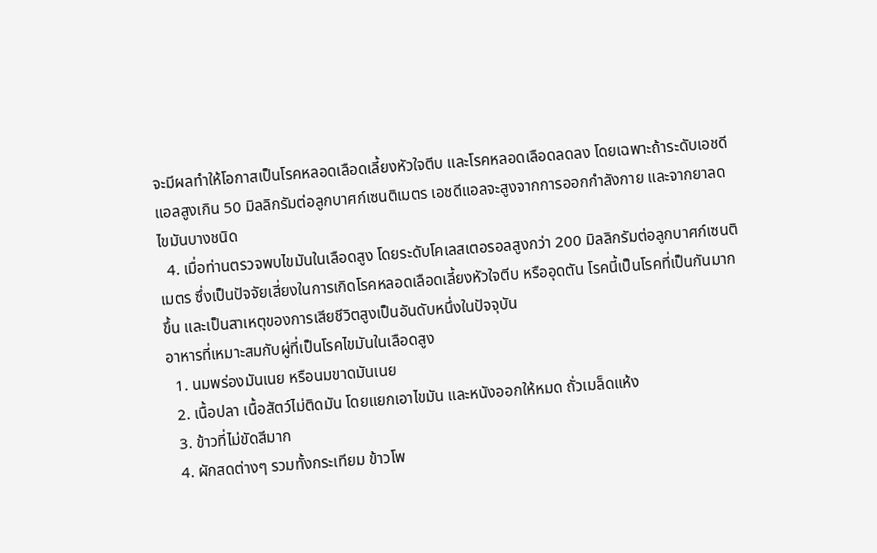จะมีผลทำให้โอกาสเป็นโรคหลอดเลือดเลี้ยงหัวใจตีบ และโรคหลอดเลือดลดลง โดยเฉพาะถ้าระดับเอชดีแอลสูงเกิน 50 มิลลิกรัมต่อลูกบาศก์เซนติเมตร เอชดีแอลจะสูงจากการออกกำลังกาย และจากยาลดไขมันบางชนิด
  4. เมื่อท่านตรวจพบไขมันในเลือดสูง โดยระดับโคเลสเตอรอลสูงกว่า 200 มิลลิกรัมต่อลูกบาศก์เซนติเมตร ซึ่งเป็นปัจจัยเสี่ยงในการเกิดโรคหลอดเลือดเลี้ยงหัวใจตีบ หรืออุดตัน โรคนี้เป็นโรคที่เป็นกันมากขึ้น และเป็นสาเหตุของการเสียชีวิตสูงเป็นอันดับหนึ่งในปัจจุบัน
อาหารที่เหมาะสมกับผู่ที่เป็นโรคไขมันในเลือดสูง
  1. นมพร่องมันเนย หรือนมขาดมันเนย
  2. เนื้อปลา เนื้อสัตว์ไม่ติดมัน โดยแยกเอาไขมัน และหนังออกให้หมด ถั่วเมล็ดแห้ง
  3. ข้าวที่ไม่ขัดสีมาก
  4. ผักสดต่างๆ รวมทั้งกระเทียม ข้าวโพ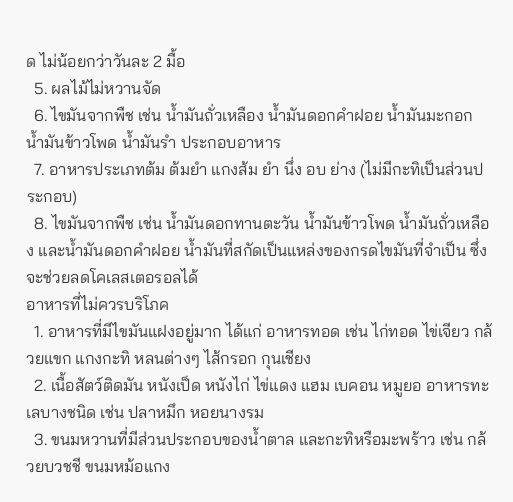ด ไม่น้อยกว่าวันละ 2 มื้อ
  5. ผลไม้ไม่หวานจัด
  6. ไขมันจากพืช เช่น น้ำมันถั่วเหลือง น้ำมันดอกคำฝอย น้ำมันมะกอก น้ำมันข้าวโพด น้ำมันรำ ประกอบอาหาร
  7. อาหารประเภทต้ม ต้มยำ แกงส้ม ยำ นึ่ง อบ ย่าง (ไม่มีกะทิเป็นส่วนประกอบ)
  8. ไขมันจากพืช เช่น น้ำมันดอกทานตะวัน น้ำมันข้าวโพด น้ำมันถั่วเหลือง และน้ำมันดอกคำฝอย น้ำมันที่สกัดเป็นแหล่งของกรดไขมันที่จำเป็น ซึ่งจะช่วยลดโคเลสเตอรอลได้
อาหารที่ไม่ควรบริโภค
  1. อาหารที่มีไขมันแฝงอยู่มาก ได้แก่ อาหารทอด เช่น ไก่ทอด ไข่เจียว กล้วยแขก แกงกะทิ หลนต่างๆ ไส้กรอก กุนเชียง
  2. เนื้อสัตว์ติดมัน หนังเป็ด หนังไก่ ไข่แดง แฮม เบคอน หมูยอ อาหารทะเลบางชนิด เช่น ปลาหมึก หอยนางรม
  3. ขนมหวานที่มีส่วนประกอบของน้ำตาล และกะทิหรือมะพร้าว เช่น กล้วยบวชชี ขนมหม้อแกง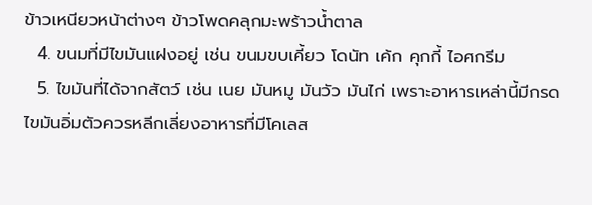ข้าวเหนียวหน้าต่างๆ ข้าวโพดคลุกมะพร้าวน้ำตาล
  4. ขนมที่มีไขมันแฝงอยู่ เช่น ขนมขบเคี้ยว โดนัท เค้ก คุกกี้ ไอศกรีม
  5. ไขมันที่ได้จากสัตว์ เช่น เนย มันหมู มันวัว มันไก่ เพราะอาหารเหล่านี้มีกรดไขมันอิ่มตัวควรหลีกเลี่ยงอาหารที่มีโคเลส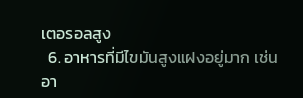เตอรอลสูง
  6. อาหารที่มีไขมันสูงแฝงอยู่มาก เช่น อา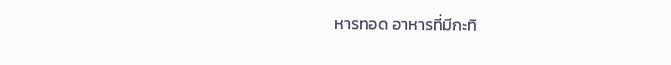หารทอด อาหารที่มีกะทิ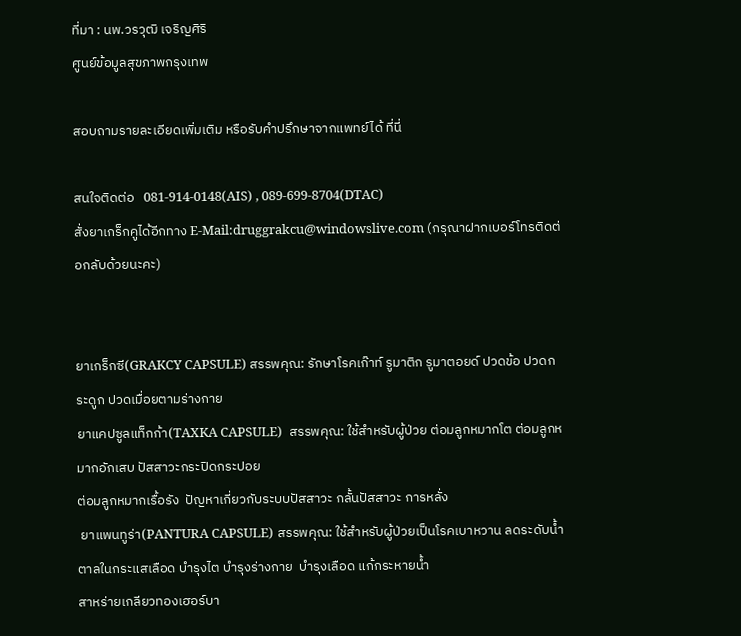ที่มา : นพ.วรวุฒิ เจริญศิริ
ศูนย์ข้อมูลสุขภาพกรุงเทพ

สอบถามรายละเอียดเพิ่มเติม หรือรับคำปรึกษาจากแพทย์ได้ ที่นี่

สนใจติดต่อ   081-914-0148(AIS) , 089-699-8704(DTAC)
สั่งยาเกร็กคูได้อีกทาง E-Mail:druggrakcu@windowslive.com (กรุณาฝากเบอร์โทรติดต่อกลับด้วยนะคะ)


ยาเกร็กซี(GRAKCY CAPSULE) สรรพคุณ: รักษาโรคเก๊าท์ รูมาติก รูมาตอยด์ ปวดข้อ ปวดกระดูก ปวดเมื่อยตามร่างกาย
ยาแคปซูลแท็กก้า(TAXKA CAPSULE)  สรรพคุณ: ใช้สำหรับผู้ป่วย ต่อมลูกหมากโต ต่อมลูกหมากอักเสบ ปัสสาวะกระปิดกระปอย
ต่อมลูกหมากเรื้อรัง  ปัญหาเกี่ยวกับระบบปัสสาวะ กลั้นปัสสาวะ การหลั่ง
 ยาแพนทูร่า(PANTURA CAPSULE) สรรพคุณ: ใช้สำหรับผู้ป่วยเป็นโรคเบาหวาน ลดระดับน้ำตาลในกระแสเลือด บำรุงไต บำรุงร่างกาย  บำรุงเลือด แก้กระหายน้ำ
สาหร่ายเกลียวทองเฮอร์บา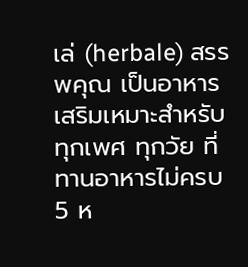เล่ (herbale) สรรพคุณ เป็นอาหารเสริมเหมาะสำหรับทุกเพศ ทุกวัย ที่ทานอาหารไม่ครบ 5 ห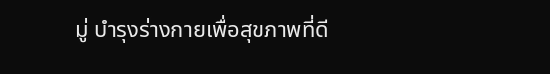มู่ บำรุงร่างกายเพื่อสุขภาพที่ดี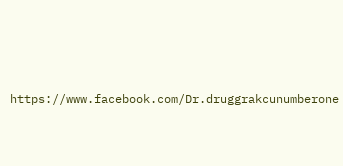https://www.facebook.com/Dr.druggrakcunumberone